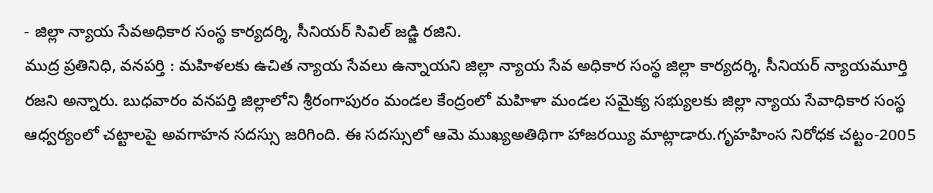- జిల్లా న్యాయ సేవఅధికార సంస్థ కార్యదర్శి, సీనియర్ సివిల్ జడ్జి రజిని.
ముద్ర ప్రతినిధి, వనపర్తి : మహిళలకు ఉచిత న్యాయ సేవలు ఉన్నాయని జిల్లా న్యాయ సేవ అధికార సంస్థ జిల్లా కార్యదర్శి, సీనియర్ న్యాయమూర్తి రజని అన్నారు. బుధవారం వనపర్తి జిల్లాలోని శ్రీరంగాపురం మండల కేంద్రంలో మహిళా మండల సమైక్య సభ్యులకు జిల్లా న్యాయ సేవాధికార సంస్థ ఆధ్వర్యంలో చట్టాలపై అవగాహన సదస్సు జరిగింది. ఈ సదస్సులో ఆమె ముఖ్యఅతిథిగా హాజరయ్యి మాట్లాడారు.గృహహింస నిరోధక చట్టం-2005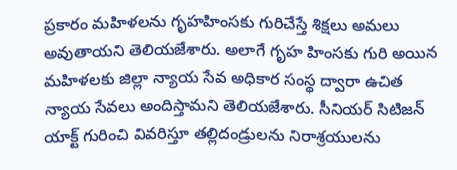ప్రకారం మహిళలను గృహహింసకు గురిచేస్తే శిక్షలు అమలు అవుతాయని తెలియజేశారు. అలాగే గృహ హింసకు గురి అయిన మహిళలకు జిల్లా న్యాయ సేవ అధికార సంస్థ ద్వారా ఉచిత న్యాయ సేవలు అందిస్తామని తెలియజేశారు. సీనియర్ సిటిజన్ యాక్ట్ గురించి వివరిస్తూ తల్లిదండ్రులను నిరాశ్రయులను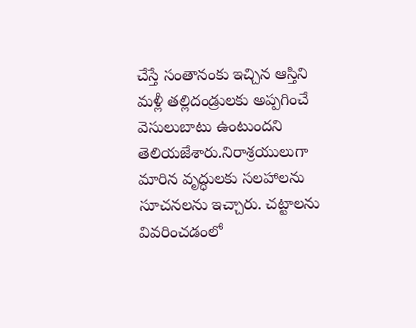చేస్తే సంతానంకు ఇచ్చిన ఆస్తిని మళ్లీ తల్లిదండ్రులకు అప్పగించే వెసులుబాటు ఉంటుందని తెలియజేశారు.నిరాశ్రయులుగా మారిన వృద్ధులకు సలహాలను సూచనలను ఇచ్చారు. చట్టాలను వివరించడంలో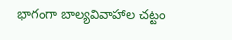భాగంగా బాల్యవివాహాల చట్టం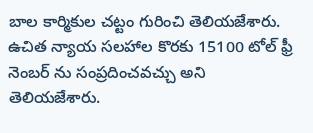బాల కార్మికుల చట్టం గురించి తెలియజేశారు. ఉచిత న్యాయ సలహాల కొరకు 15100 టోల్ ఫ్రీ నెంబర్ ను సంప్రదించవచ్చు అని తెలియజేశారు.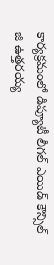కార్యక్రమంలో డిప్యూటీ లీగల్ ఎయిడ్ కౌన్సిల్ జి ఉత్తరయ్య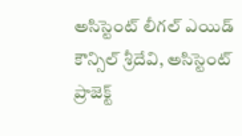అసిస్టెంట్ లీగల్ ఎయిడ్ కౌన్సిల్ శ్రీదేవి, అసిస్టెంట్ ప్రాజెక్ట్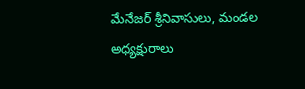మేనేజర్ శ్రీనివాసులు, మండల అధ్యక్షురాలు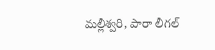మల్లీశ్వరి, పారా లీగల్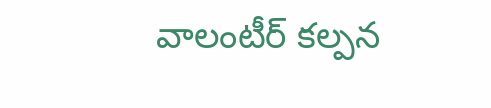వాలంటీర్ కల్పన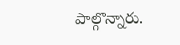పాల్గొన్నారు.